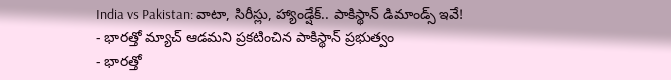India vs Pakistan: వాటా, సిరీస్లు, హ్యాండ్షేక్.. పాకిస్థాన్ డిమాండ్స్ ఇవే!
- భారత్తో మ్యాచ్ ఆడమని ప్రకటించిన పాకిస్థాన్ ప్రభుత్వం
- భారత్తో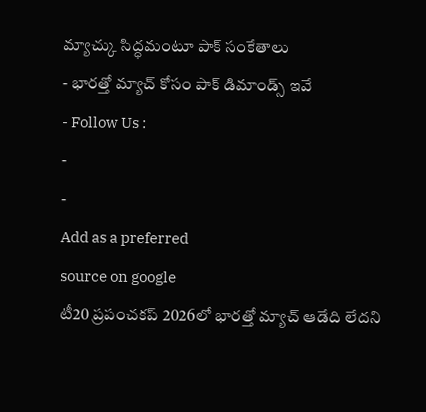మ్యాచ్కు సిద్ధమంటూ పాక్ సంకేతాలు
- భారత్తో మ్యాచ్ కోసం పాక్ డిమాండ్స్ ఇవే
- Follow Us :
-
-
Add as a preferred
source on google
టీ20 ప్రపంచకప్ 2026లో భారత్తో మ్యాచ్ ఆడేది లేదని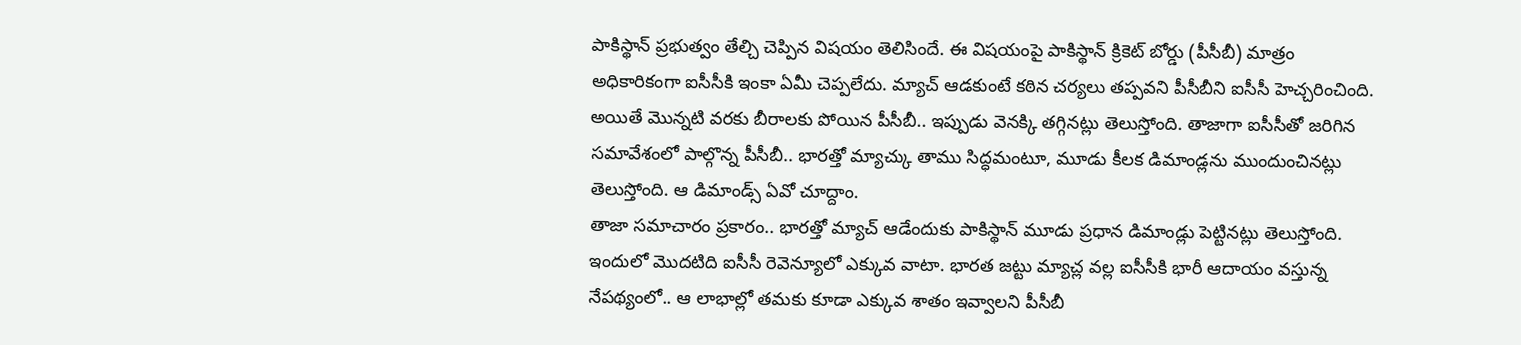పాకిస్థాన్ ప్రభుత్వం తేల్చి చెప్పిన విషయం తెలిసిందే. ఈ విషయంపై పాకిస్థాన్ క్రికెట్ బోర్డు (పీసీబీ) మాత్రం అధికారికంగా ఐసీసీకి ఇంకా ఏమీ చెప్పలేదు. మ్యాచ్ ఆడకుంటే కఠిన చర్యలు తప్పవని పీసీబీని ఐసీసీ హెచ్చరించింది. అయితే మొన్నటి వరకు బీరాలకు పోయిన పీసీబీ.. ఇప్పుడు వెనక్కి తగ్గినట్లు తెలుస్తోంది. తాజాగా ఐసీసీతో జరిగిన సమావేశంలో పాల్గొన్న పీసీబీ.. భారత్తో మ్యాచ్కు తాము సిద్ధమంటూ, మూడు కీలక డిమాండ్లను ముందుంచినట్లు తెలుస్తోంది. ఆ డిమాండ్స్ ఏవో చూద్దాం.
తాజా సమాచారం ప్రకారం.. భారత్తో మ్యాచ్ ఆడేందుకు పాకిస్థాన్ మూడు ప్రధాన డిమాండ్లు పెట్టినట్లు తెలుస్తోంది. ఇందులో మొదటిది ఐసీసీ రెవెన్యూలో ఎక్కువ వాటా. భారత జట్టు మ్యాచ్ల వల్ల ఐసీసీకి భారీ ఆదాయం వస్తున్న నేపథ్యంలో.. ఆ లాభాల్లో తమకు కూడా ఎక్కువ శాతం ఇవ్వాలని పీసీబీ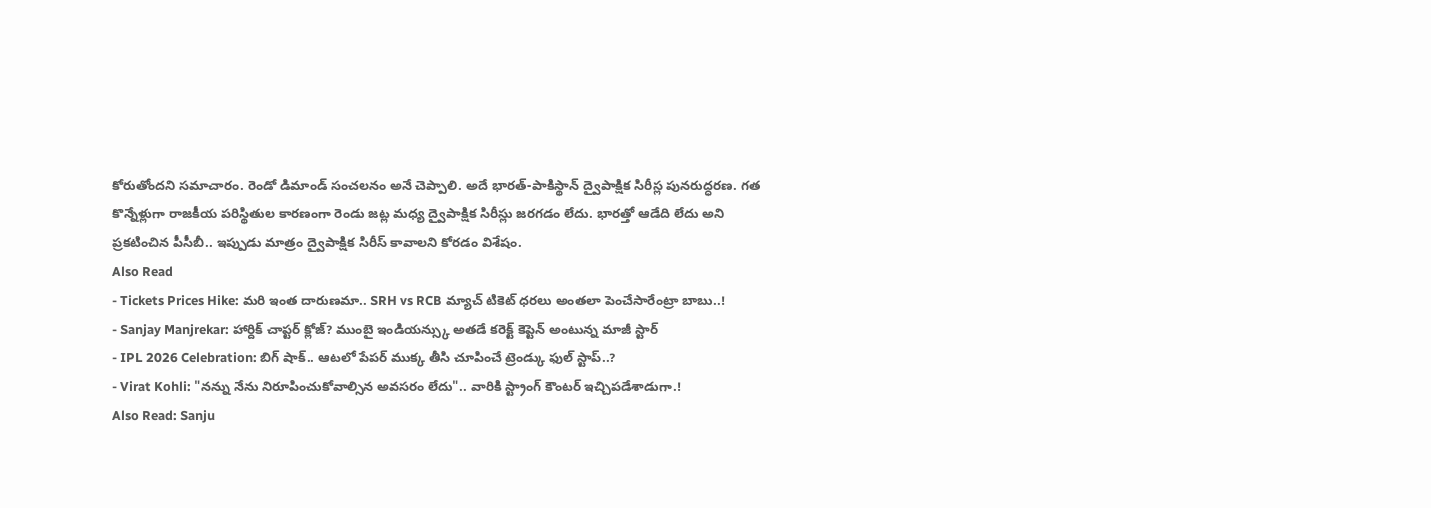కోరుతోందని సమాచారం. రెండో డిమాండ్ సంచలనం అనే చెప్పాలి. అదే భారత్-పాకిస్థాన్ ద్వైపాక్షిక సిరీస్ల పునరుద్ధరణ. గత కొన్నేళ్లుగా రాజకీయ పరిస్థితుల కారణంగా రెండు జట్ల మధ్య ద్వైపాక్షిక సిరీస్లు జరగడం లేదు. భారత్తో ఆడేది లేదు అని ప్రకటించిన పీసీబీ.. ఇప్పుడు మాత్రం ద్వైపాక్షిక సిరీస్ కావాలని కోరడం విశేషం.
Also Read
- Tickets Prices Hike: మరి ఇంత దారుణమా.. SRH vs RCB మ్యాచ్ టికెట్ ధరలు అంతలా పెంచేసారేంట్రా బాబు..!
- Sanjay Manjrekar: హార్దిక్ చాప్టర్ క్లోజ్? ముంబై ఇండియన్స్కు అతడే కరెక్ట్ కెప్టెన్ అంటున్న మాజీ స్టార్
- IPL 2026 Celebration: బిగ్ షాక్.. ఆటలో పేపర్ ముక్క తీసి చూపించే ట్రెండ్కు ఫుల్ స్టాప్..?
- Virat Kohli: "నన్ను నేను నిరూపించుకోవాల్సిన అవసరం లేదు".. వారికి స్ట్రాంగ్ కౌంటర్ ఇచ్చిపడేశాడుగా.!
Also Read: Sanju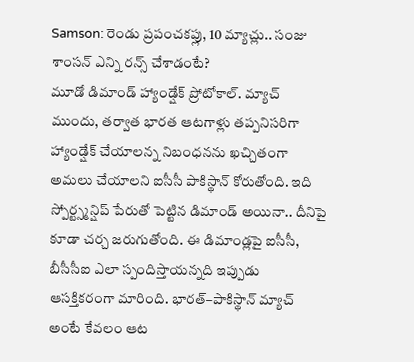Samson: రెండు ప్రపంచకప్లు, 10 మ్యాచ్లు.. సంజు శాంసన్ ఎన్ని రన్స్ చేశాడంటే?
మూడో డిమాండ్ హ్యాండ్షేక్ ప్రోటోకాల్. మ్యాచ్ ముందు, తర్వాత భారత ఆటగాళ్లు తప్పనిసరిగా హ్యాండ్షేక్ చేయాలన్న నిబంధనను ఖచ్చితంగా అమలు చేయాలని ఐసీసీ పాకిస్థాన్ కోరుతోంది. ఇది స్పోర్ట్స్మన్షిప్ పేరుతో పెట్టిన డిమాండ్ అయినా.. దీనిపై కూడా చర్చ జరుగుతోంది. ఈ డిమాండ్లపై ఐసీసీ, బీసీసీఐ ఎలా స్పందిస్తాయన్నది ఇప్పుడు ఆసక్తికరంగా మారింది. భారత్–పాకిస్థాన్ మ్యాచ్ అంటే కేవలం ఆట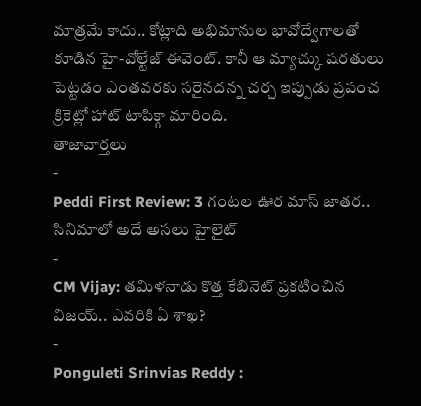మాత్రమే కాదు.. కోట్లాది అభిమానుల భావోద్వేగాలతో కూడిన హై-వోల్టేజ్ ఈవెంట్. కానీ ఆ మ్యాచ్కు షరతులు పెట్టడం ఎంతవరకు సరైనదన్న చర్చ ఇప్పుడు ప్రపంచ క్రికెట్లో హాట్ టాపిక్గా మారింది.
తాజావార్తలు
-
Peddi First Review: 3 గంటల ఊర మాస్ జాతర.. సినిమాలో అదే అసలు హైలైట్
-
CM Vijay: తమిళనాడు కొత్త కేబినెట్ ప్రకటించిన విజయ్.. ఎవరికి ఏ శాఖ?
-
Ponguleti Srinvias Reddy :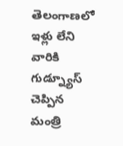తెలంగాణలో ఇళ్లు లేని వారికి గుడ్న్యూస్ చెప్పిన మంత్రి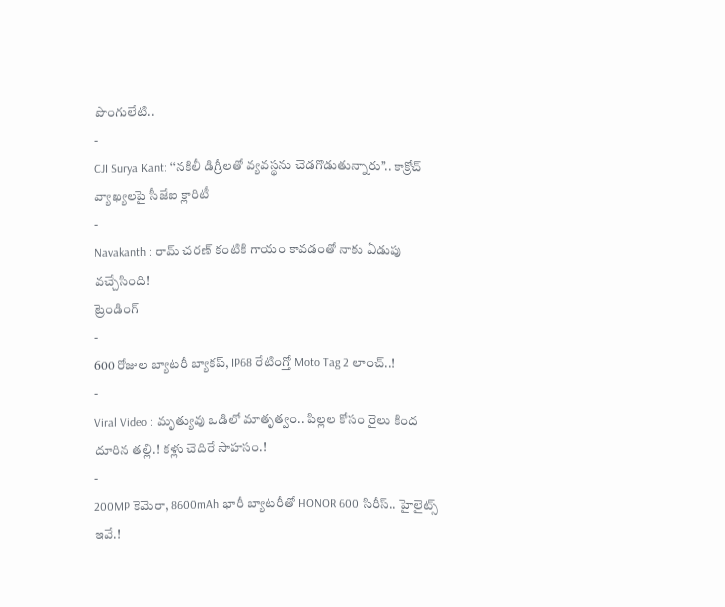పొంగులేటి..
-
CJI Surya Kant: ‘‘నకిలీ డిగ్రీలతో వ్యవస్థను చెడగొడుతున్నారు’’.. కాక్రోచ్ వ్యాఖ్యలపై సీజేఐ క్లారిటీ
-
Navakanth : రామ్ చరణ్ కంటికి గాయం కావడంతో నాకు ఏడుపు వచ్చేసింది!
ట్రెండింగ్
-
600 రోజుల బ్యాటరీ బ్యాకప్, IP68 రేటింగ్తో Moto Tag 2 లాంచ్..!
-
Viral Video : మృత్యువు ఒడిలో మాతృత్వం.. పిల్లల కోసం రైలు కింద దూరిన తల్లి.! కళ్లు చెదిరే సాహసం.!
-
200MP కెమెరా, 8600mAh భారీ బ్యాటరీతో HONOR 600 సిరీస్.. హైలైట్స్ ఇవే.!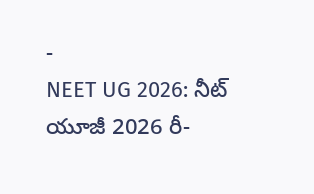-
NEET UG 2026: నీట్ యూజీ 2026 రీ-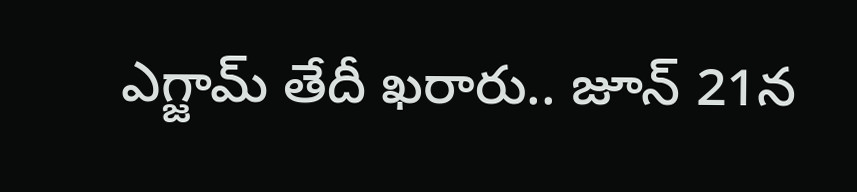ఎగ్జామ్ తేదీ ఖరారు.. జూన్ 21న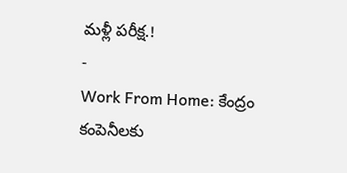మళ్లీ పరీక్ష.!
-
Work From Home: కేంద్రం కంపెనీలకు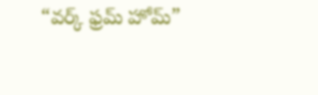“వర్క్ ఫ్రమ్ హోమ్”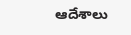ఆదేశాలు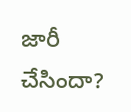జారీ చేసిందా?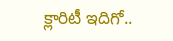క్లారిటీ ఇదిగో..